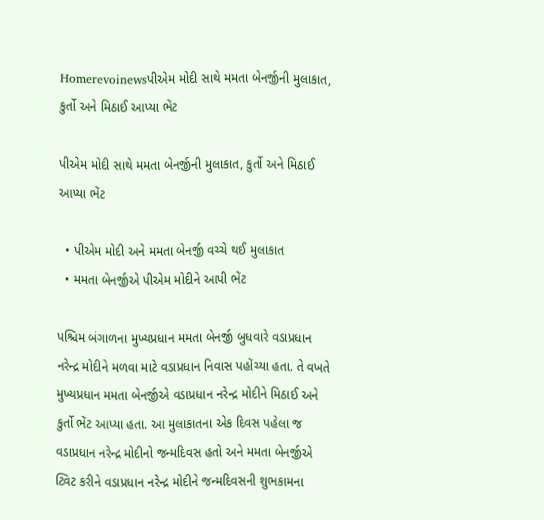Homerevoinewsપીએમ મોદી સાથે મમતા બેનર્જીની મુલાકાત, કુર્તો અને મિઠાઈ આપ્યા ભેંટ

પીએમ મોદી સાથે મમતા બેનર્જીની મુલાકાત, કુર્તો અને મિઠાઈ આપ્યા ભેંટ

  • પીએમ મોદી અને મમતા બેનર્જી વચ્ચે થઈ મુલાકાત
  • મમતા બેનર્જીએ પીએમ મોદીને આપી ભેંટ

પશ્ચિમ બંગાળના મુખ્યપ્રધાન મમતા બેનર્જી બુધવારે વડાપ્રધાન નરેન્દ્ર મોદીને મળવા માટે વડાપ્રધાન નિવાસ પહોંચ્યા હતા. તે વખતે મુખ્યપ્રધાન મમતા બેનર્જીએ વડાપ્રધાન નરેન્દ્ર મોદીને મિઠાઈ અને કુર્તો ભેંટ આપ્યા હતા. આ મુલાકાતના એક દિવસ પહેલા જ વડાપ્રધાન નરેન્દ્ર મોદીનો જન્મદિવસ હતો અને મમતા બેનર્જીએ ટ્વિટ કરીને વડાપ્રધાન નરેન્દ્ર મોદીને જન્મદિવસની શુભકામના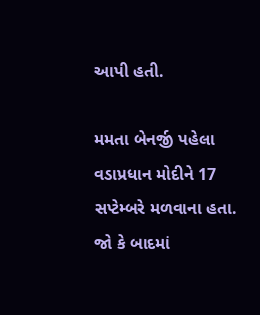આપી હતી.

મમતા બેનર્જી પહેલા વડાપ્રધાન મોદીને 17 સપ્ટેમ્બરે મળવાના હતા. જો કે બાદમાં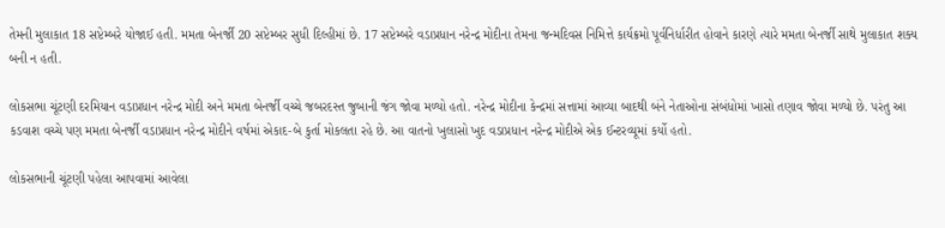તેમની મુલાકાત 18 સપ્ટેમ્બરે યોજાઈ હતી. મમતા બેનર્જી 20 સપ્ટેમ્બર સુધી દિલ્હીમાં છે. 17 સપ્ટેમ્બરે વડાપ્રધાન નરેન્દ્ર મોદીના તેમના જન્મદિવસ નિમિત્તે કાર્યક્રમો પૂર્વનિર્ધારીત હોવાને કારણે ત્યારે મમતા બેનર્જી સાથે મુલાકાત શક્ય બની ન હતી.

લોકસભા ચૂંટણી દરમિયાન વડાપ્રધાન નરેન્દ્ર મોદી અને મમતા બેનર્જી વચ્ચે જબરદસ્ત જુબાની જંગ જોવા મળ્યો હતો. નરેન્દ્ર મોદીના કેન્દ્રમાં સત્તામાં આવ્યા બાદથી બંને નેતાઓના સંબંધોમાં ખાસો તણાવ જોવા મળ્યો છે. પરંતુ આ કડવાશ વચ્ચે પણ મમતા બેનર્જી વડાપ્રધાન નરેન્દ્ર મોદીને વર્ષમાં એકાદ-બે કુર્તા મોકલતા રહે છે. આ વાતનો ખુલાસો ખુદ વડાપ્રધાન નરેન્દ્ર મોદીએ એક ઈન્ટરવ્યૂમાં કર્યો હતો.

લોકસભાની ચૂંટણી પહેલા આપવામાં આવેલા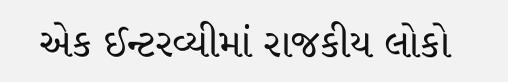એક ઈન્ટરવ્યીમાં રાજકીય લોકો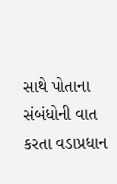સાથે પોતાના સંબંધોની વાત કરતા વડાપ્રધાન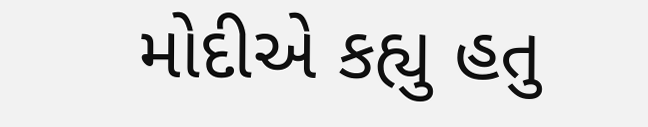મોદીએ કહ્યુ હતુ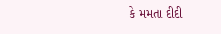કે મમતા દીદી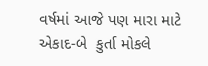વર્ષમાં આજે પણ મારા માટે એકાદ-બે  કુર્તા મોકલે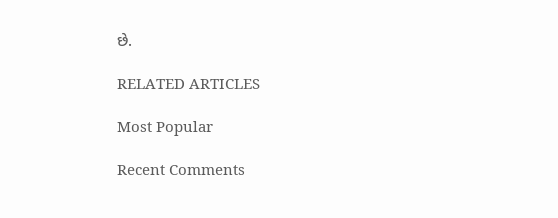છે.

RELATED ARTICLES

Most Popular

Recent Comments